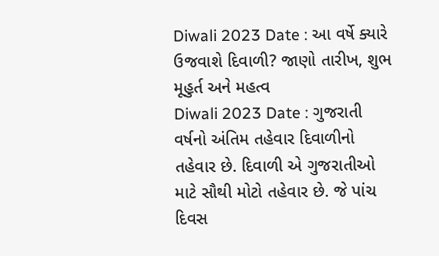Diwali 2023 Date : આ વર્ષે ક્યારે ઉજવાશે દિવાળી? જાણો તારીખ, શુભ મૂહુર્ત અને મહત્વ
Diwali 2023 Date : ગુજરાતી વર્ષનો અંતિમ તહેવાર દિવાળીનો તહેવાર છે. દિવાળી એ ગુજરાતીઓ માટે સૌથી મોટો તહેવાર છે. જે પાંચ દિવસ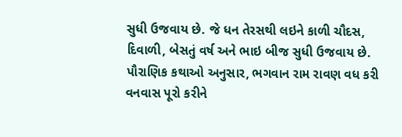સુધી ઉજવાય છે. જે ધન તેરસથી લઇને કાળી ચૌદસ, દિવાળી, બેસતું વર્ષ અને ભાઇ બીજ સુધી ઉજવાય છે.
પૌરાણિક કથાઓ અનુસાર, ભગવાન રામ રાવણ વધ કરી વનવાસ પૂરો કરીને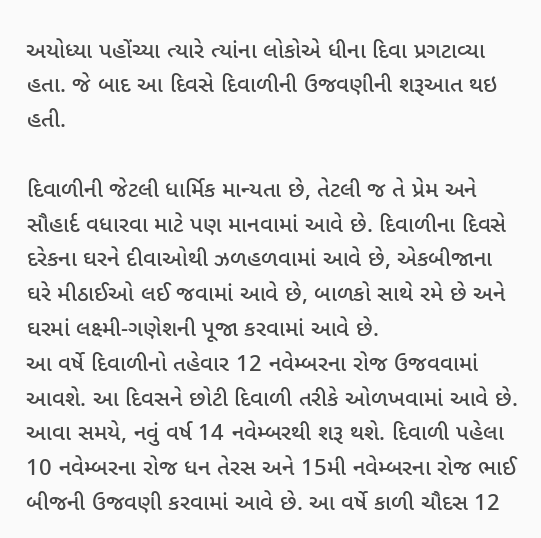અયોધ્યા પહોંચ્યા ત્યારે ત્યાંના લોકોએ ધીના દિવા પ્રગટાવ્યા હતા. જે બાદ આ દિવસે દિવાળીની ઉજવણીની શરૂઆત થઇ હતી.

દિવાળીની જેટલી ધાર્મિક માન્યતા છે, તેટલી જ તે પ્રેમ અને સૌહાર્દ વધારવા માટે પણ માનવામાં આવે છે. દિવાળીના દિવસે દરેકના ઘરને દીવાઓથી ઝળહળવામાં આવે છે, એકબીજાના ઘરે મીઠાઈઓ લઈ જવામાં આવે છે, બાળકો સાથે રમે છે અને ઘરમાં લક્ષ્મી-ગણેશની પૂજા કરવામાં આવે છે.
આ વર્ષે દિવાળીનો તહેવાર 12 નવેમ્બરના રોજ ઉજવવામાં આવશે. આ દિવસને છોટી દિવાળી તરીકે ઓળખવામાં આવે છે. આવા સમયે, નવું વર્ષ 14 નવેમ્બરથી શરૂ થશે. દિવાળી પહેલા 10 નવેમ્બરના રોજ ધન તેરસ અને 15મી નવેમ્બરના રોજ ભાઈ બીજની ઉજવણી કરવામાં આવે છે. આ વર્ષે કાળી ચૌદસ 12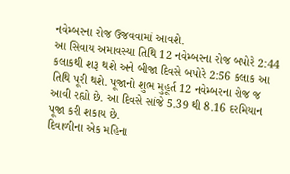નવેમ્બરના રોજ ઉજવવામાં આવશે.
આ સિવાય અમાવસ્યા તિથિ 12 નવેમ્બરના રોજ બપોરે 2:44 કલાકથી શરૂ થશે અને બીજા દિવસે બપોરે 2:56 કલાક આ તિથિ પૂરી થશે. પૂજાનો શુભ મુહૂર્ત 12 નવેમ્બરના રોજ જ આવી રહ્યો છે. આ દિવસે સાંજે 5.39 થી 8.16 દરમિયાન પૂજા કરી શકાય છે.
દિવાળીના એક મહિના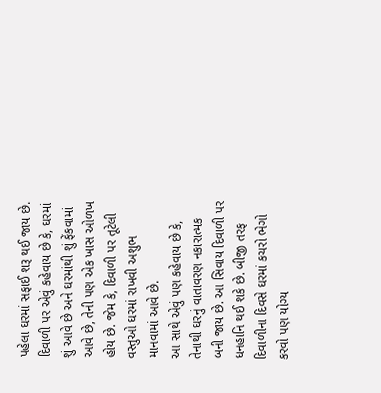પહેલા ઘરમાં સફાઈ શરૂ થઈ જાય છે. દિવાળી પર એવું કહેવાય છે કે, ઘરમાં શું આવે છે અને ઘરમાંથી શું ફેંકવામાં આવે છે, તેની પણ એક ખાસ ઓળખ હોય છે. જેમ કે, દિવાળી પર તૂટેલી વસ્તુઓ ઘરમાં રાખવી અશુભ માનવામાં આવે છે.
આ સાથે એવું પણ કહેવાય છે કે, તેનાથી ઘરનું વાતાવરણ નકારાત્મક બની જાય છે. આ સિવાય દિવાળી પર ધનહાનિ થઈ શકે છે. બીજી તરફ દિવાળીના દિવસે ઘરમાં કચરો ભેગો કરવો પણ યોગ્ય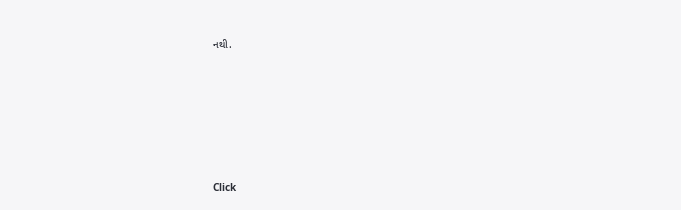નથી.












Click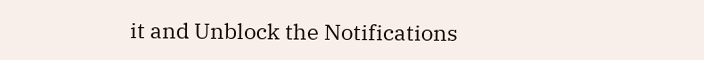it and Unblock the Notifications